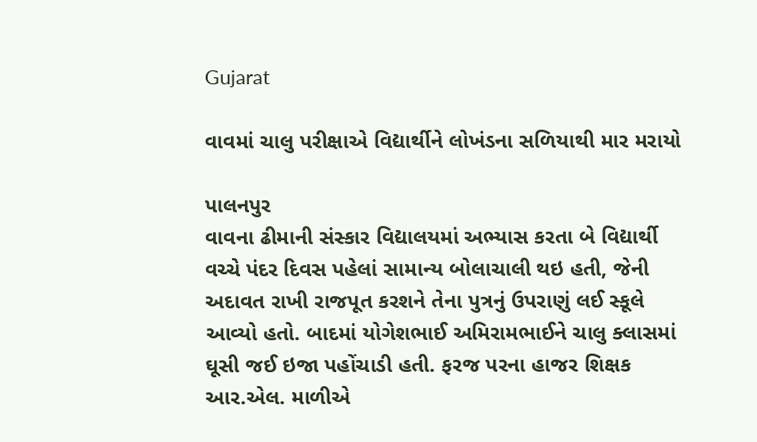Gujarat

વાવમાં ચાલુ પરીક્ષાએ વિદ્યાર્થીને લોખંડના સળિયાથી માર મરાયો

પાલનપુર
વાવના ઢીમાની સંસ્કાર વિદ્યાલયમાં અભ્યાસ કરતા બે વિદ્યાર્થી વચ્ચે પંદર દિવસ પહેલાં સામાન્ય બોલાચાલી થઇ હતી, જેની અદાવત રાખી રાજપૂત કરશને તેના પુત્રનું ઉપરાણું લઈ સ્કૂલે આવ્યો હતો. બાદમાં યોગેશભાઈ અમિરામભાઈને ચાલુ ક્લાસમાં ઘૂસી જઈ ઇજા પહોંચાડી હતી. ફરજ પરના હાજર શિક્ષક આર.એલ. માળીએ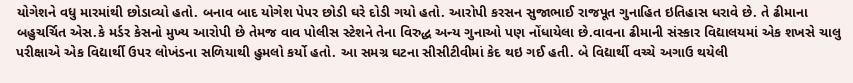યોગેશને વધુ મારમાંથી છોડાવ્યો હતો. બનાવ બાદ યોગેશ પેપર છોડી ઘરે દોડી ગયો હતો. આરોપી કરસન સુજાભાઈ રાજપૂત ગુનાહિત ઇતિહાસ ધરાવે છે. તે ઢીમાના બહુચર્ચિત એસ.કે મર્ડર કેસનો મુખ્ય આરોપી છે તેમજ વાવ પોલીસ સ્ટેશને તેના વિરુદ્ધ અન્ય ગુનાઓ પણ નોંધાયેલા છે.વાવના ઢીમાની સંસ્કાર વિદ્યાલયમાં એક શખસે ચાલુ પરીક્ષાએ એક વિદ્યાર્થી ઉપર લોખંડના સળિયાથી હુમલો કર્યો હતો. આ સમગ્ર ઘટના સીસીટીવીમાં કેદ થઇ ગઈ હતી. બે વિદ્યાર્થી વચ્ચે અગાઉ થયેલી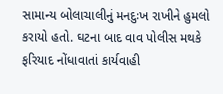સામાન્ય બોલાચાલીનું મનદુઃખ રાખીને હુમલો કરાયો હતો. ઘટના બાદ વાવ પોલીસ મથકે ફરિયાદ નોંધાવાતાં કાર્યવાહી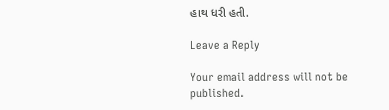હાથ ધરી હતી.

Leave a Reply

Your email address will not be published.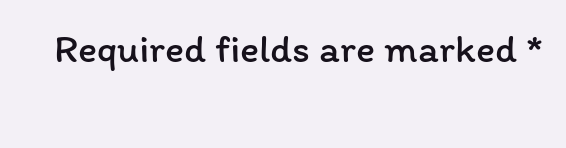Required fields are marked *